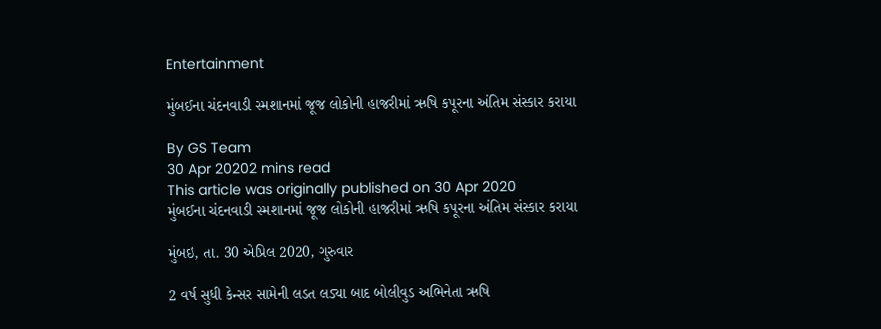Entertainment

મુંબઈના ચંદનવાડી સ્મશાનમાં જૂજ લોકોની હાજરીમાં ઋષિ કપૂરના અંતિમ સંસ્કાર કરાયા

By GS Team
30 Apr 20202 mins read
This article was originally published on 30 Apr 2020
મુંબઈના ચંદનવાડી સ્મશાનમાં જૂજ લોકોની હાજરીમાં ઋષિ કપૂરના અંતિમ સંસ્કાર કરાયા

મુંબઇ, તા. 30 એપ્રિલ 2020, ગુરુવાર

2 વર્ષ સુધી કેન્સર સામેની લડત લડ્યા બાદ બોલીવુડ અભિનેતા ઋષિ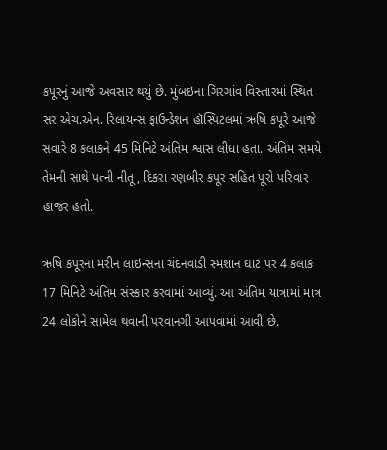કપૂરનું આજે અવસાર થયું છે. મુંબઇના ગિરગાંવ વિસ્તારમાં સ્થિત સર એચ.એન. રિલાયન્સ ફાઉન્ડેશન હૉસ્પિટલમાં ઋષિ કપૂરે આજે સવારે 8 કલાકને 45 મિનિટે અંતિમ શ્વાસ લીધા હતા. અંતિમ સમયે તેમની સાથે પત્ની નીતૂ, દિકરા રણબીર કપૂર સહિત પૂરો પરિવાર હાજર હતો.

ઋષિ કપૂરના મરીન લાઇન્સના ચંદનવાડી સ્મશાન ઘાટ પર 4 કલાક 17 મિનિટે અંતિમ સંસ્કાર કરવામાં આવ્યું. આ અંતિમ યાત્રામાં માત્ર 24 લોકોને સામેલ થવાની પરવાનગી આપવામાં આવી છે.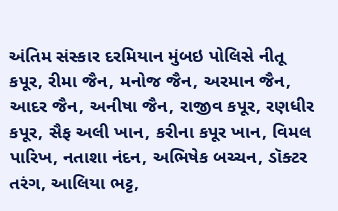અંતિમ સંસ્કાર દરમિયાન મુંબઇ પોલિસે નીતૂ કપૂર, રીમા જૈન, મનોજ જૈન, અરમાન જૈન, આદર જૈન, અનીષા જૈન, રાજીવ કપૂર, રણધીર કપૂર, સૈફ અલી ખાન, કરીના કપૂર ખાન, વિમલ પારિખ, નતાશા નંદન, અભિષેક બચ્ચન, ડૉક્ટર તરંગ, આલિયા ભટ્ટ,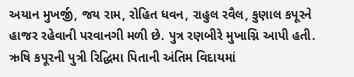અયાન મુખર્જી, જય રામ, રોહિત ધવન, રાહુલ રવૈલ, કુણાલ કપૂરને હાજર રહેવાની પરવાનગી મળી છે. પુત્ર રણબીરે મુખાગ્નિ આપી હતી. ઋષિ કપૂરની પુત્રી રિદ્ધિમા પિતાની અંતિમ વિદાયમાં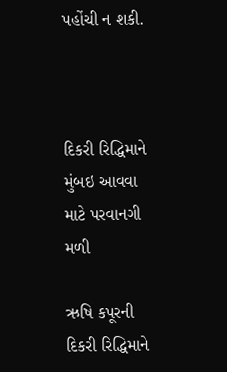પહોંચી ન શકી.



દિકરી રિદ્ધિમાને મુંબઇ આવવા માટે પરવાનગી મળી

ઋષિ કપૂરની દિકરી રિદ્ધિમાને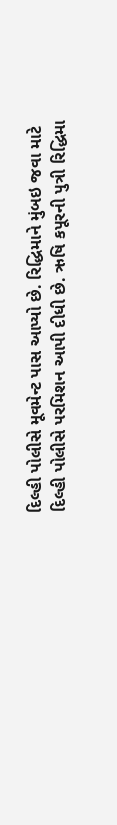દિલ્હી પોલીસે મૂવમેન્ટ પાસ આપ્યો છે. રિદ્ધિમાને મુંબઇ જવા માટે દિલ્હી પોલીસે પરમિશન આપી દીધી છે. ઋષિ કપૂરની પુત્રી રિદ્ધિમા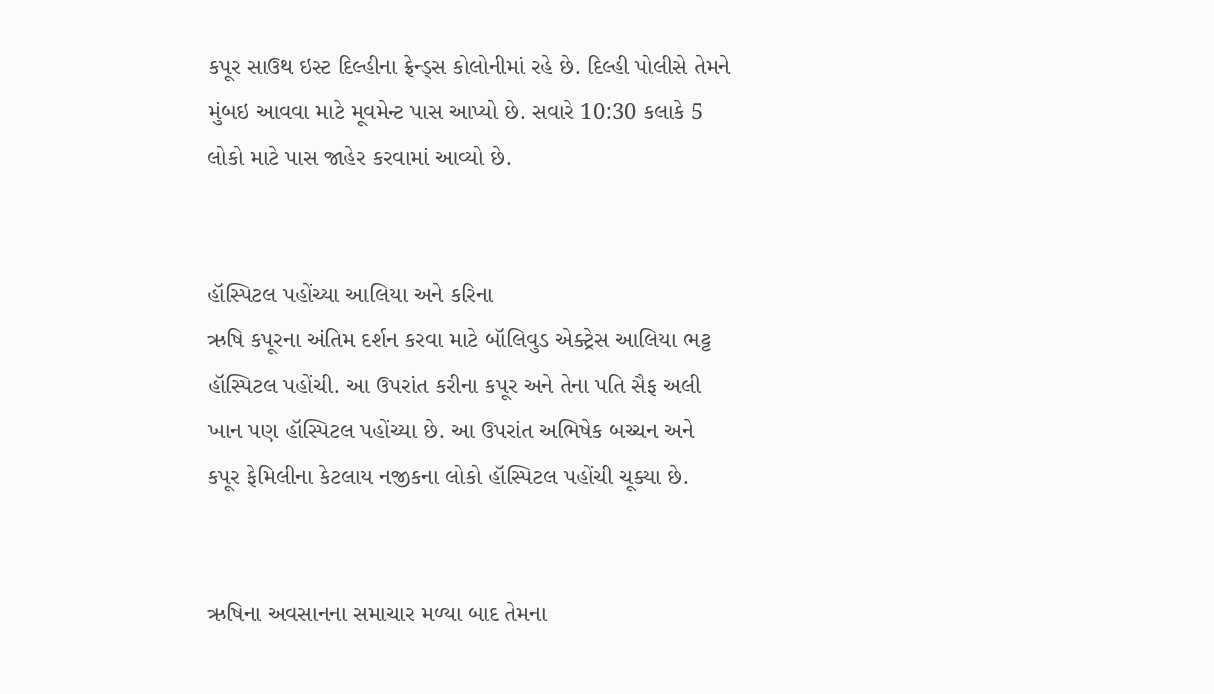કપૂર સાઉથ ઇસ્ટ દિલ્હીના ફ્રેન્ડ્સ કોલોનીમાં રહે છે. દિલ્હી પોલીસે તેમને મુંબઇ આવવા માટે મૂવમેન્ટ પાસ આપ્યો છે. સવારે 10:30 કલાકે 5 લોકો માટે પાસ જાહેર કરવામાં આવ્યો છે.


હૉસ્પિટલ પહોંચ્યા આલિયા અને કરિના
ઋષિ કપૂરના અંતિમ દર્શન કરવા માટે બૉલિવુડ એક્ટ્રેસ આલિયા ભટ્ટ હૉસ્પિટલ પહોંચી. આ ઉપરાંત કરીના કપૂર અને તેના પતિ સૈફ અલી ખાન પણ હૉસ્પિટલ પહોંચ્યા છે. આ ઉપરાંત અભિષેક બચ્ચન અને કપૂર ફેમિલીના કેટલાય નજીકના લોકો હૉસ્પિટલ પહોંચી ચૂક્યા છે.


ઋષિના અવસાનના સમાચાર મળ્યા બાદ તેમના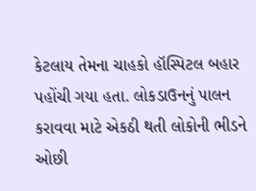કેટલાય તેમના ચાહકો હૉસ્પિટલ બહાર પહોંચી ગયા હતા. લોકડાઉનનું પાલન કરાવવા માટે એકઠી થતી લોકોની ભીડને ઓછી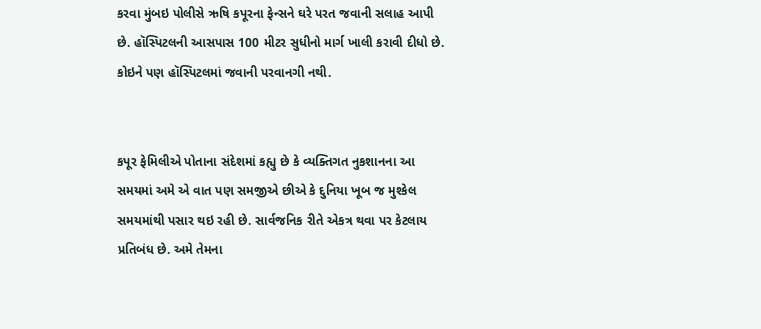કરવા મુંબઇ પોલીસે ઋષિ કપૂરના ફેન્સને ઘરે પરત જવાની સલાહ આપી છે. હૉસ્પિટલની આસપાસ 100 મીટર સુધીનો માર્ગ ખાલી કરાવી દીધો છે. કોઇને પણ હૉસ્પિટલમાં જવાની પરવાનગી નથી.


કપૂર ફેમિલીએ પોતાના સંદેશમાં કહ્યુ છે કે વ્યક્તિગત નુકશાનના આ સમયમાં અમે એ વાત પણ સમજીએ છીએ કે દુનિયા ખૂબ જ મુશ્કેલ સમયમાંથી પસાર થઇ રહી છે. સાર્વજનિક રીતે એકત્ર થવા પર કેટલાય પ્રતિબંધ છે. અમે તેમના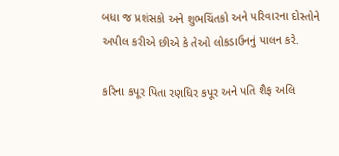બધા જ પ્રશંસકો અને શુભચિંતકો અને પરિવારના દોસ્તોને અપીલ કરીએ છીએ કે તેઓ લોકડાઉનનું પાલન કરે.

કરિના કપૂર પિતા રણધિર કપૂર અને પતિ શૈફ અલિ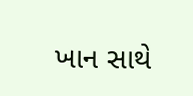ખાન સાથે